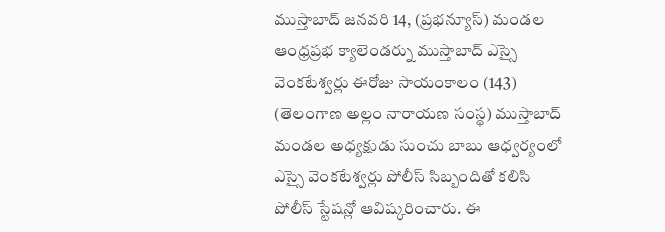ముస్తాబాద్ జనవరి 14, (ప్రభన్యూస్) మండల ఆంధ్రప్రభ క్యాలెండర్ను ముస్తాబాద్ ఎస్సై వెంకటేశ్వర్లు ఈరోజు సాయంకాలం (143) (తెలంగాణ అల్లం నారాయణ సంస్థ) ముస్తాబాద్ మండల అధ్యక్షుడు సుంచు బాబు ఆధ్వర్యంలో ఎస్సై వెంకటేశ్వర్లు పోలీస్ సిబ్బందితో కలిసి పోలీస్ స్టేషన్లో ఆవిష్కరించారు. ఈ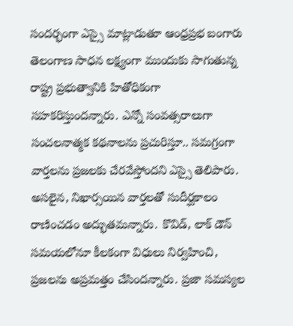సందర్భంగా ఎస్సై మాట్లాడుతూ ఆంధ్రప్రభ బంగారు తెలంగాణ సాధన లక్ష్యంగా ముందుకు సాగుతున్న రాష్ట్ర ప్రభుత్వానికి హితోధికంగా సహకరిస్తుందన్నారు. ఎన్నో సంవత్సరాలుగా సంచలనాత్మక కథనాలను ప్రచురిస్తూ.. సమగ్రంగా వార్తలను ప్రజలకు చేరవేస్తోందని ఎస్సై తెలిపారు. అసలైన, నిఖార్సయిన వార్తలతో సుదీర్ఘకాలం రాణించడం అద్భుతమన్నారు. కొవిడ్, లాక్ డౌన్ సమయలోనూ కీలకంగా విధులు నిర్వహించి, ప్రజలను అప్రమత్తం చేసిందన్నారు. ప్రజా సమస్యల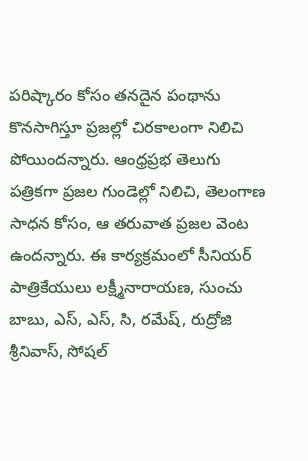పరిష్కారం కోసం తనదైన పంథాను కొనసాగిస్తూ ప్రజల్లో చిరకాలంగా నిలిచి పోయిందన్నారు. ఆంధ్రప్రభ తెలుగు పత్రికగా ప్రజల గుండెల్లో నిలిచి, తెలంగాణ సాధన కోసం, ఆ తరువాత ప్రజల వెంట ఉందన్నారు. ఈ కార్యక్రమంలో సీనియర్ పాత్రికేయులు లక్ష్మీనారాయణ, సుంచు బాబు, ఎస్, ఎస్, సి, రమేష్, రుద్రోజి శ్రీనివాస్, సోషల్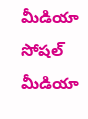మీడియా సోషల్ మీడియా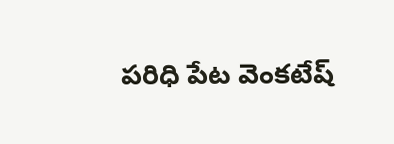పరిధి పేట వెంకటేష్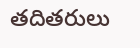తదితరులు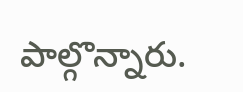పాల్గొన్నారు.